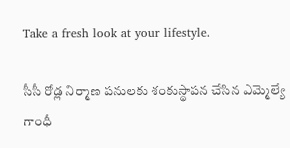Take a fresh look at your lifestyle.

సీసీ రోడ్ల నిర్మాణ పనులకు శంకుస్థాపన చేసిన ఎమ్మెల్యే గాంధీ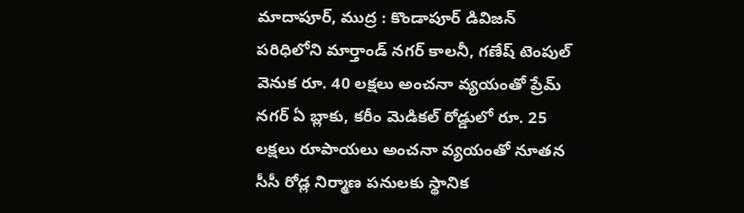మాదాపూర్, ముద్ర : కొండాపూర్ డివిజన్ పరిధిలోని మార్తాండ్ నగర్ కాలనీ, గణేష్ టెంపుల్ వెనుక రూ. 40 లక్షలు అంచనా వ్యయంతో ప్రేమ్ నగర్ ఏ బ్లాకు, కరీం మెడికల్ రోడ్డులో రూ. 25 లక్షలు రూపాయలు అంచనా వ్యయంతో నూతన సీసీ రోడ్ల నిర్మాణ పనులకు స్థానిక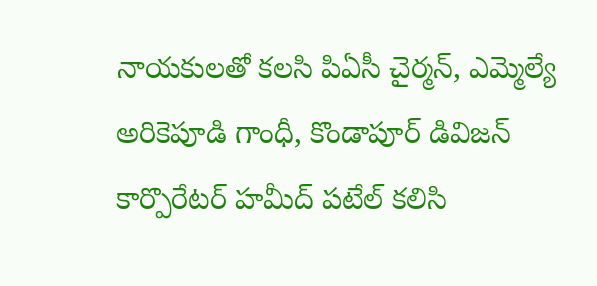నాయకులతో కలసి పిఏసీ చైర్మన్, ఎమ్మెల్యే అరికెపూడి గాంధీ, కొండాపూర్ డివిజన్ కార్పొరేటర్ హమీద్ పటేల్ కలిసి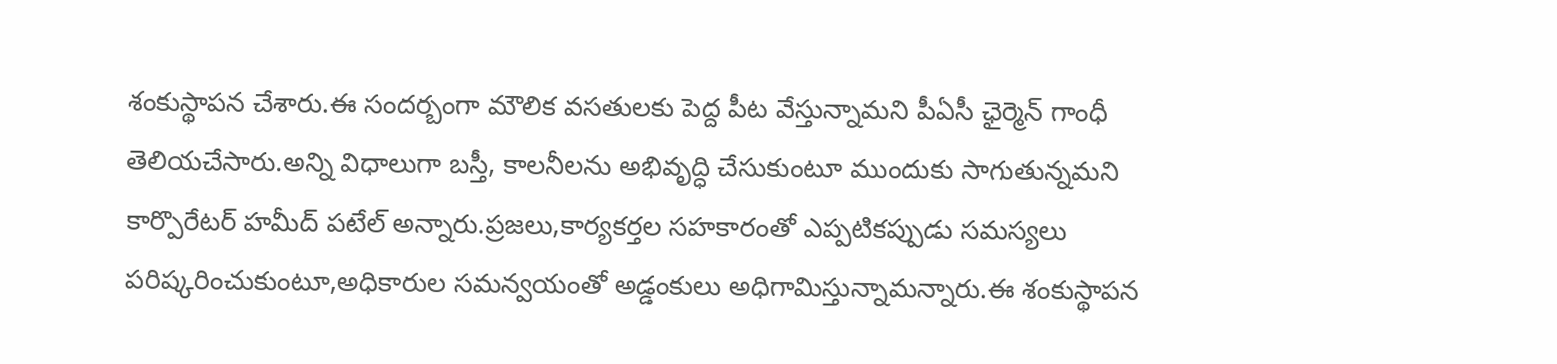శంకుస్థాపన చేశారు.ఈ సందర్బంగా మౌలిక వసతులకు పెద్ద పీట వేస్తున్నామని పీఏసీ ఛైర్మెన్ గాంధీ తెలియచేసారు.అన్ని విధాలుగా బస్తీ, కాలనీలను అభివృద్ధి చేసుకుంటూ ముందుకు సాగుతున్నమని కార్పొరేటర్ హమీద్ పటేల్ అన్నారు.ప్రజలు,కార్యకర్తల సహకారంతో ఎప్పటికప్పుడు సమస్యలు పరిష్కరించుకుంటూ,అధికారుల సమన్వయంతో అడ్డంకులు అధిగామిస్తున్నామన్నారు.ఈ శంకుస్థాపన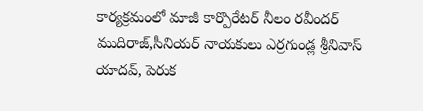కార్యక్రమంలో మాజీ కార్పొరేటర్ నీలం రవీందర్ ముదిరాజ్,సీనియర్ నాయకులు ఎర్రగుండ్ల శ్రీనివాస్ యాదవ్, పెరుక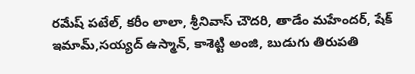రమేష్ పటేల్, కరీం లాలా, శ్రీనివాస్ చౌదరి, తాడేం మహేందర్, షేక్ ఇమామ్,సయ్యద్ ఉస్మాన్, కాశెట్టి అంజి, బుడుగు తిరుపతి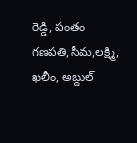రెడ్డి, పంతం గణపతి,సీమ,లక్ష్మి, ఖలీం, అబ్దుల్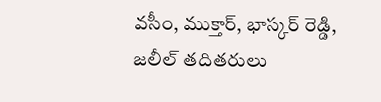వసీం, ముక్తార్, భాస్కర్ రెడ్డి, జలీల్ తదితరులు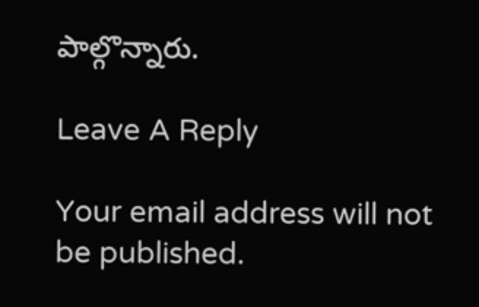పాల్గొన్నారు.

Leave A Reply

Your email address will not be published.